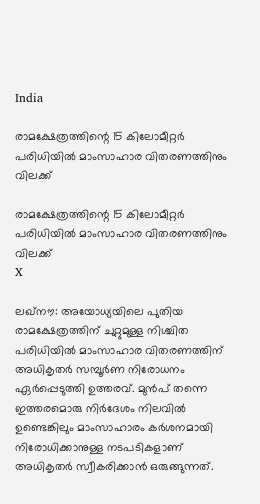India

രാമക്ഷേത്രത്തിന്റെ 15 കിലോമീറ്റര്‍ പരിധിയില്‍ മാംസാഹാര വിതരണത്തിനും വിലക്ക്

രാമക്ഷേത്രത്തിന്റെ 15 കിലോമീറ്റര്‍ പരിധിയില്‍ മാംസാഹാര വിതരണത്തിനും വിലക്ക്
X

ലഖ്‌നൗ: അയോധ്യയിലെ പുതിയ രാമക്ഷേത്രത്തിന് ചുറ്റുമുള്ള നിശ്ചിത പരിധിയില്‍ മാംസാഹാര വിതരണത്തിന് അധികൃതര്‍ സമ്പൂര്‍ണ നിരോധനം ഏര്‍പ്പെടുത്തി ഉത്തരവ്. മുന്‍പ് തന്നെ ഇത്തരമൊരു നിര്‍ദേശം നിലവില്‍ ഉണ്ടെങ്കിലും മാംസാഹാരം കര്‍ശനമായി നിരോധിക്കാനുള്ള നടപടികളാണ് അധികൃതര്‍ സ്വീകരിക്കാന്‍ ഒരുങ്ങുന്നത്.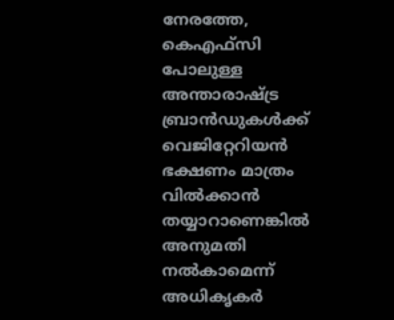നേരത്തേ, കെഎഫ്സി പോലുള്ള അന്താരാഷ്ട്ര ബ്രാന്‍ഡുകള്‍ക്ക് വെജിറ്റേറിയന്‍ ഭക്ഷണം മാത്രം വില്‍ക്കാന്‍ തയ്യാറാണെങ്കില്‍ അനുമതി നല്‍കാമെന്ന് അധികൃകര്‍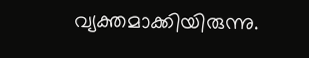വ്യക്തമാക്കിയിരുന്നു.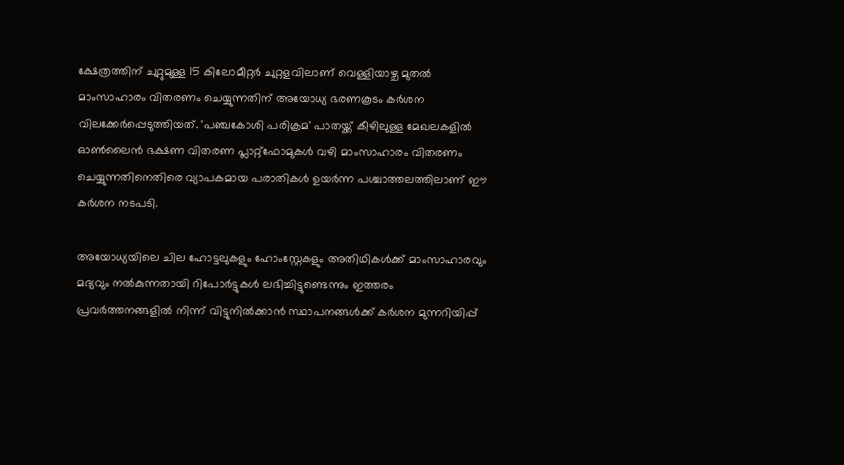ക്ഷേത്രത്തിന് ചുറ്റുമുള്ള 15 കിലോമീറ്റര്‍ ചുറ്റളവിലാണ് വെള്ളിയാഴ്ച മുതല്‍ മാംസാഹാരം വിതരണം ചെയ്യുന്നതിന് അയോധ്യ ഭരണകൂടം കര്‍ശന വിലക്കേര്‍പ്പെടുത്തിയത്. 'പഞ്ചകോശി പരിക്രമ' പാതയ്ക്ക് കീഴിലുള്ള മേഖലകളില്‍ ഓണ്‍ലൈന്‍ ഭക്ഷണ വിതരണ പ്ലാറ്റ്ഫോമുകള്‍ വഴി മാംസാഹാരം വിതരണം ചെയ്യുന്നതിനെതിരെ വ്യാപകമായ പരാതികള്‍ ഉയര്‍ന്ന പശ്ചാത്തലത്തിലാണ് ഈ കര്‍ശന നടപടി.

അയോധ്യയിലെ ചില ഹോട്ടലുകളും ഹോംസ്റ്റേകളും അതിഥികള്‍ക്ക് മാംസാഹാരവും മദ്യവും നല്‍കുന്നതായി റിപോര്‍ട്ടുകള്‍ ലഭിച്ചിട്ടുണ്ടെന്നും ഇത്തരം പ്രവര്‍ത്തനങ്ങളില്‍ നിന്ന് വിട്ടുനില്‍ക്കാന്‍ സ്ഥാപനങ്ങള്‍ക്ക് കര്‍ശന മുന്നറിയിപ്പ്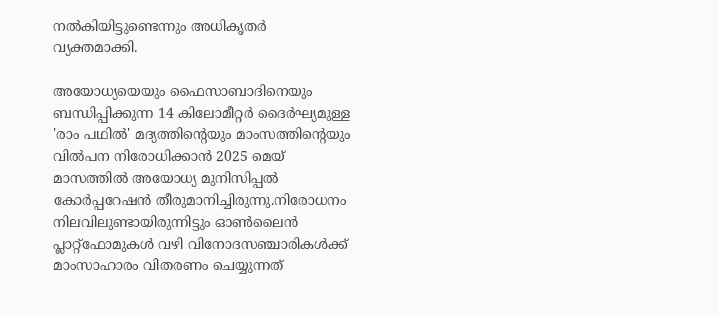നല്‍കിയിട്ടുണ്ടെന്നും അധികൃതര്‍ വ്യക്തമാക്കി.

അയോധ്യയെയും ഫൈസാബാദിനെയും ബന്ധിപ്പിക്കുന്ന 14 കിലോമീറ്റര്‍ ദൈര്‍ഘ്യമുള്ള 'രാം പഥില്‍' മദ്യത്തിന്റെയും മാംസത്തിന്റെയും വില്‍പന നിരോധിക്കാന്‍ 2025 മെയ് മാസത്തില്‍ അയോധ്യ മുനിസിപ്പല്‍ കോര്‍പ്പറേഷന്‍ തീരുമാനിച്ചിരുന്നു.നിരോധനം നിലവിലുണ്ടായിരുന്നിട്ടും ഓണ്‍ലൈന്‍ പ്ലാറ്റ്ഫോമുകള്‍ വഴി വിനോദസഞ്ചാരികള്‍ക്ക് മാംസാഹാരം വിതരണം ചെയ്യുന്നത്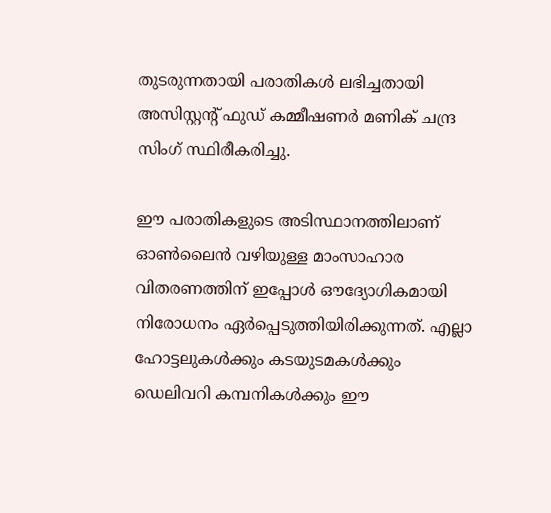തുടരുന്നതായി പരാതികള്‍ ലഭിച്ചതായി അസിസ്റ്റന്റ് ഫുഡ് കമ്മീഷണര്‍ മണിക് ചന്ദ്ര സിംഗ് സ്ഥിരീകരിച്ചു.

ഈ പരാതികളുടെ അടിസ്ഥാനത്തിലാണ് ഓണ്‍ലൈന്‍ വഴിയുള്ള മാംസാഹാര വിതരണത്തിന് ഇപ്പോള്‍ ഔദ്യോഗികമായി നിരോധനം ഏര്‍പ്പെടുത്തിയിരിക്കുന്നത്. എല്ലാ ഹോട്ടലുകള്‍ക്കും കടയുടമകള്‍ക്കും ഡെലിവറി കമ്പനികള്‍ക്കും ഈ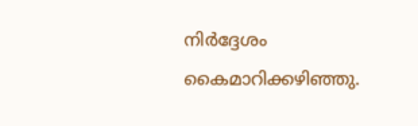നിര്‍ദ്ദേശം കൈമാറിക്കഴിഞ്ഞു.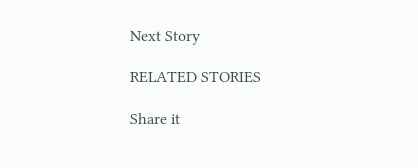Next Story

RELATED STORIES

Share it